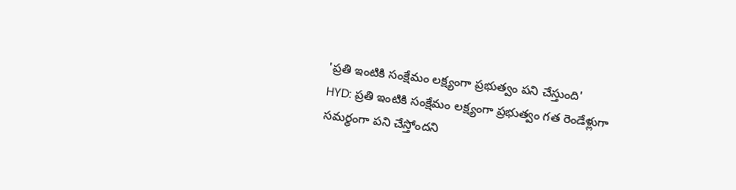'ప్రతి ఇంటికి సంక్షేమం లక్ష్యంగా ప్రభుత్వం పని చేస్తుంది'
HYD: ప్రతి ఇంటికి సంక్షేమం లక్ష్యంగా ప్రభుత్వం గత రెండేళ్లుగా సమర్థంగా పని చేస్తోందని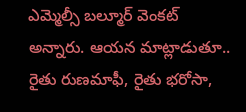ఎమ్మెల్సీ బల్మూర్ వెంకట్ అన్నారు. ఆయన మాట్లాడుతూ.. రైతు రుణమాఫీ, రైతు భరోసా,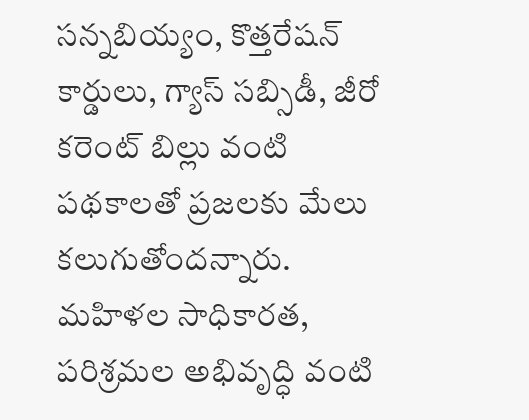సన్నబియ్యం, కొత్తరేషన్ కార్డులు, గ్యాస్ సబ్సిడీ, జీరో కరెంట్ బిల్లు వంటి పథకాలతో ప్రజలకు మేలు కలుగుతోందన్నారు. మహిళల సాధికారత, పరిశ్రమల అభివృద్ధి వంటి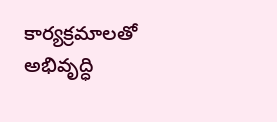కార్యక్రమాలతో అభివృద్ధి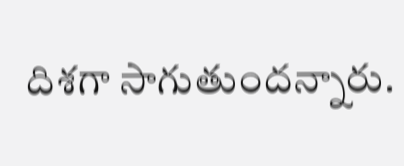దిశగా సాగుతుందన్నారు.